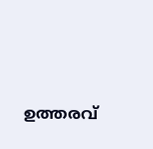ഉത്തരവ്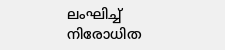ലംഘിച്ച് നിരോധിത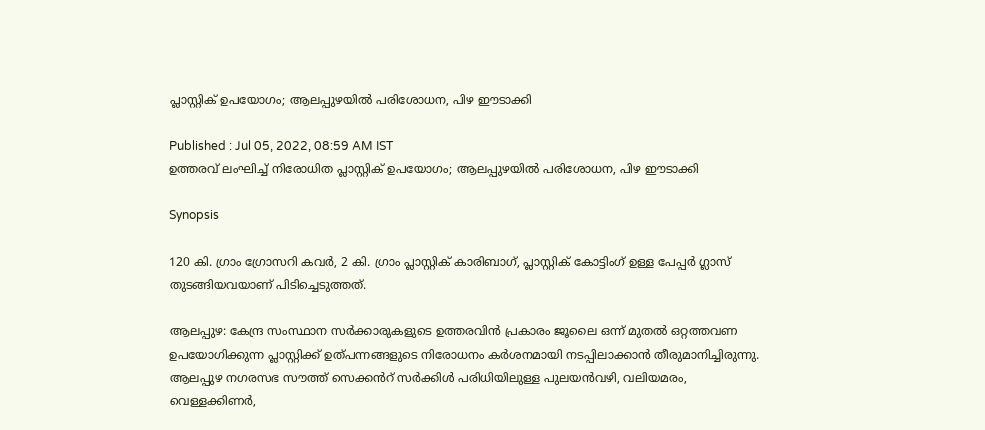പ്ലാസ്റ്റിക് ഉപയോഗം; ആലപ്പുഴയില്‍ പരിശോധന, പിഴ ഈടാക്കി

Published : Jul 05, 2022, 08:59 AM IST
ഉത്തരവ് ലംഘിച്ച് നിരോധിത പ്ലാസ്റ്റിക് ഉപയോഗം; ആലപ്പുഴയില്‍ പരിശോധന, പിഴ ഈടാക്കി

Synopsis

120 കി. ഗ്രാം ഗ്രോസറി കവർ, 2 കി. ഗ്രാം പ്ലാസ്റ്റിക് കാരിബാഗ്, പ്ലാസ്റ്റിക് കോട്ടിംഗ് ഉള്ള പേപ്പർ ഗ്ലാസ് തുടങ്ങിയവയാണ് പിടിച്ചെടുത്തത്.

ആലപ്പുഴ: കേന്ദ്ര സംസ്ഥാന സർക്കാരുകളുടെ ഉത്തരവിൻ പ്രകാരം ജൂലൈ ഒന്ന് മുതൽ ഒറ്റത്തവണ ഉപയോഗിക്കുന്ന പ്ലാസ്റ്റിക്ക് ഉത്പന്നങ്ങളുടെ നിരോധനം കർശനമായി നടപ്പിലാക്കാൻ തീരുമാനിച്ചിരുന്നു. ആലപ്പുഴ നഗരസഭ സൗത്ത് സെക്കൻറ് സർക്കിൾ പരിധിയിലുള്ള പുലയൻവഴി, വലിയമരം, വെള്ളക്കിണർ,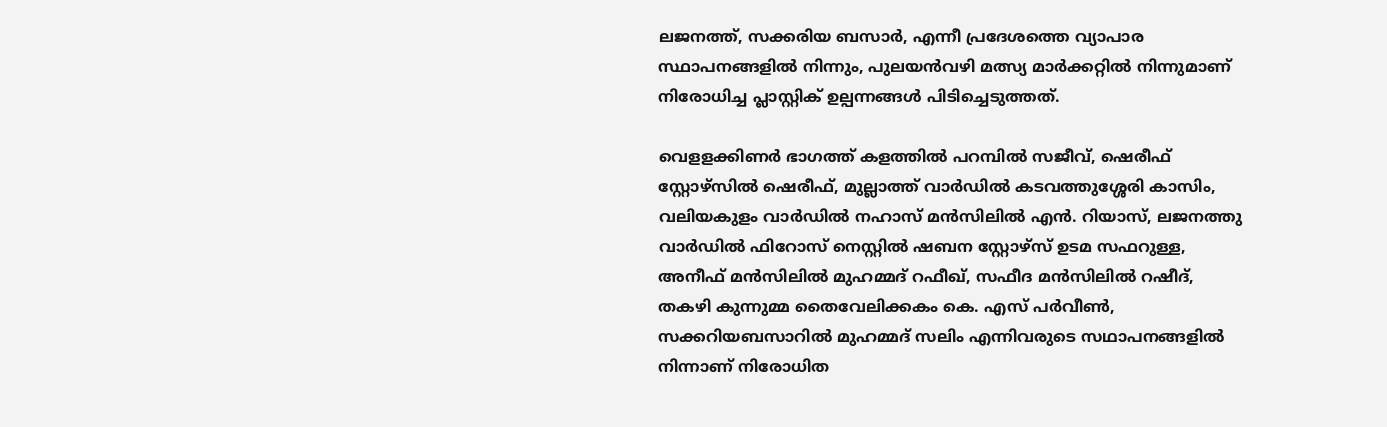ലജനത്ത്, സക്കരിയ ബസാർ, എന്നീ പ്രദേശത്തെ വ്യാപാര സ്ഥാപനങ്ങളിൽ നിന്നും, പുലയൻവഴി മത്സ്യ മാർക്കറ്റിൽ നിന്നുമാണ് നിരോധിച്ച പ്ലാസ്റ്റിക് ഉല്പന്നങ്ങൾ പിടിച്ചെടുത്തത്.

വെളളക്കിണർ ഭാഗത്ത് കളത്തിൽ പറമ്പിൽ സജീവ്, ഷെരീഫ് സ്റ്റോഴ്സിൽ ഷെരീഫ്, മുല്ലാത്ത് വാർഡിൽ കടവത്തുശ്ശേരി കാസിം, വലിയകുളം വാർഡിൽ നഹാസ് മൻസിലിൽ എൻ. റിയാസ്, ലജനത്തു വാർഡിൽ ഫിറോസ് നെസ്റ്റിൽ ഷബന സ്റ്റോഴ്സ് ഉടമ സഫറുള്ള, അനീഫ് മൻസിലിൽ മുഹമ്മദ് റഫീഖ്, സഫീദ മൻസിലിൽ റഷീദ്, തകഴി കുന്നുമ്മ തൈവേലിക്കകം കെ. എസ് പർവീൺ, സക്കറിയബസാറിൽ മുഹമ്മദ് സലിം എന്നിവരുടെ സഥാപനങ്ങളിൽ നിന്നാണ് നിരോധിത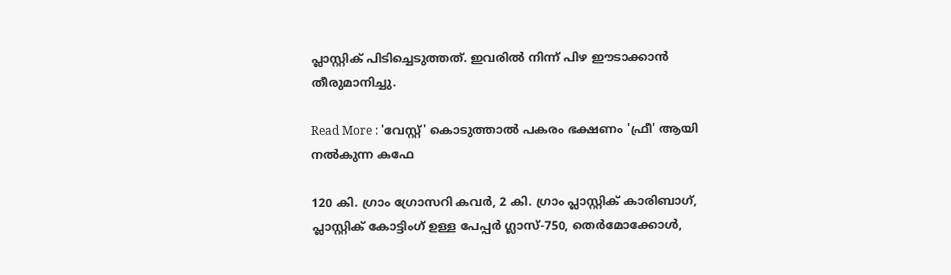പ്ലാസ്റ്റിക് പിടിച്ചെടുത്തത്. ഇവരിൽ നിന്ന് പിഴ ഈടാക്കാൻ തീരുമാനിച്ചു.

Read More : 'വേസ്റ്റ്' കൊടുത്താല്‍ പകരം ഭക്ഷണം 'ഫ്രീ' ആയി നല്‍കുന്ന കഫേ

120 കി. ഗ്രാം ഗ്രോസറി കവർ, 2 കി. ഗ്രാം പ്ലാസ്റ്റിക് കാരിബാഗ്, പ്ലാസ്റ്റിക് കോട്ടിംഗ് ഉള്ള പേപ്പർ ഗ്ലാസ്-750, തെർമോക്കോൾ,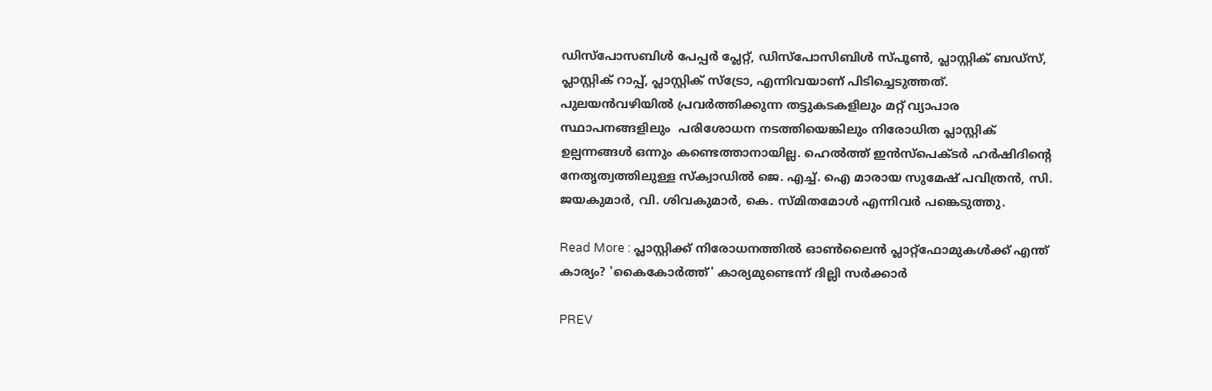ഡിസ്പോസബിൾ പേപ്പർ പ്ലേറ്റ്, ഡിസ്പോസിബിൾ സ്പൂൺ, പ്ലാസ്റ്റിക് ബഡ്സ്, പ്ലാസ്റ്റിക് റാപ്പ്, പ്ലാസ്റ്റിക് സ്ട്രോ, എന്നിവയാണ് പിടിച്ചെടുത്തത്.  പുലയൻവഴിയിൽ പ്രവര്‍ത്തിക്കുന്ന തട്ടുകടകളിലും മറ്റ് വ്യാപാര സ്ഥാപനങ്ങളിലും  പരിശോധന നടത്തിയെങ്കിലും നിരോധിത പ്ലാസ്റ്റിക് ഉല്പന്നങ്ങൾ ഒന്നും കണ്ടെത്താനായില്ല. ഹെൽത്ത് ഇൻസ്പെക്ടർ ഹർഷിദിൻ്റെ നേതൃത്വത്തിലുള്ള സ്ക്വാഡിൽ ജെ. എച്ച്. ഐ മാരായ സുമേഷ് പവിത്രൻ, സി. ജയകുമാർ, വി. ശിവകുമാർ, കെ. സ്മിതമോൾ എന്നിവർ പങ്കെടുത്തു.

Read More : പ്ലാസ്റ്റിക്ക് നിരോധനത്തിൽ ഓൺലൈൻ പ്ലാറ്റ്ഫോമുകൾക്ക് എന്ത് കാര്യം? 'കൈകോ‍ർത്ത്' കാര്യമുണ്ടെന്ന് ദില്ലി സർക്കാർ

PREV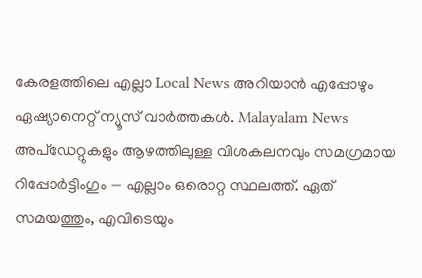കേരളത്തിലെ എല്ലാ Local News അറിയാൻ എപ്പോഴും ഏഷ്യാനെറ്റ് ന്യൂസ് വാർത്തകൾ. Malayalam News  അപ്‌ഡേറ്റുകളും ആഴത്തിലുള്ള വിശകലനവും സമഗ്രമായ റിപ്പോർട്ടിംഗും — എല്ലാം ഒരൊറ്റ സ്ഥലത്ത്. ഏത് സമയത്തും, എവിടെയും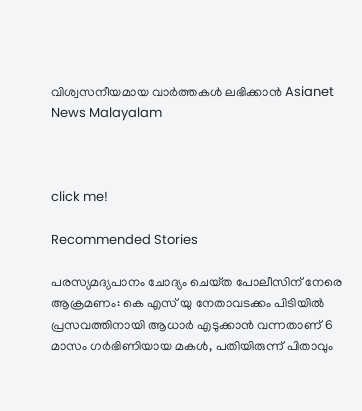വിശ്വസനീയമായ വാർത്തകൾ ലഭിക്കാൻ Asianet News Malayalam



click me!

Recommended Stories

പരസ്യമദ്യപാനം ചോദ്യം ചെയ്‌ത പോലീസിന് നേരെ ആക്രമണം: കെ എസ് യു നേതാവടക്കം പിടിയിൽ
പ്രസവത്തിനായി ആധാര്‍ എടുക്കാൻ വന്നതാണ് 6 മാസം ഗര്‍ഭിണിയായ മകൾ, പതിയിരുന്ന് പിതാവും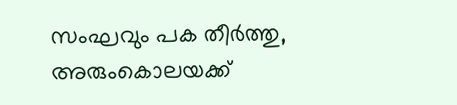സംഘവും പക തീര്‍ത്തു, അരുംകൊലയക്ക്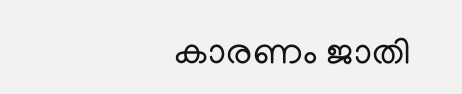കാരണം ജാതി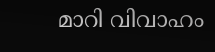മാറി വിവാഹം